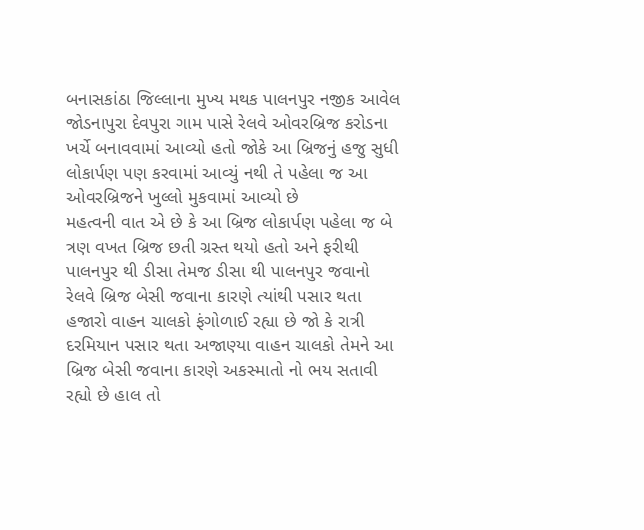બનાસકાંઠા જિલ્લાના મુખ્ય મથક પાલનપુર નજીક આવેલ જોડનાપુરા દેવપુરા ગામ પાસે રેલવે ઓવરબ્રિજ કરોડના ખર્ચે બનાવવામાં આવ્યો હતો જોકે આ બ્રિજનું હજુ સુધી લોકાર્પણ પણ કરવામાં આવ્યું નથી તે પહેલા જ આ ઓવરબ્રિજને ખુલ્લો મુકવામાં આવ્યો છે
મહત્વની વાત એ છે કે આ બ્રિજ લોકાર્પણ પહેલા જ બે ત્રણ વખત બ્રિજ છતી ગ્રસ્ત થયો હતો અને ફરીથી પાલનપુર થી ડીસા તેમજ ડીસા થી પાલનપુર જવાનો રેલવે બ્રિજ બેસી જવાના કારણે ત્યાંથી પસાર થતા હજારો વાહન ચાલકો ફંગોળાઈ રહ્યા છે જો કે રાત્રી દરમિયાન પસાર થતા અજાણ્યા વાહન ચાલકો તેમને આ બ્રિજ બેસી જવાના કારણે અકસ્માતો નો ભય સતાવી રહ્યો છે હાલ તો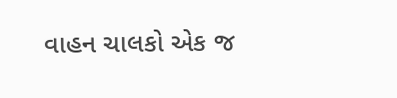વાહન ચાલકો એક જ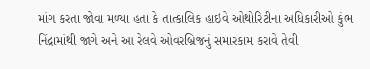માંગ કરતા જોવા મળ્યા હતા કે તાત્કાલિક હાઇવે ઓથોરિટીના અધિકારીઓ કુંભ નિંદ્રામાંથી જાગે અને આ રેલવે ઓવરબ્રિજનું સમારકામ કરાવે તેવી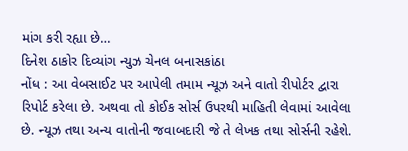માંગ કરી રહ્યા છે…
દિનેશ ઠાકોર દિવ્યાંગ ન્યુઝ ચેનલ બનાસકાંઠા
નોંધ : આ વેબસાઈટ પર આપેલી તમામ ન્યૂઝ અને વાતો રીપોર્ટર દ્વારા રિપોર્ટ કરેલા છે. અથવા તો કોઈક સોર્સ ઉપરથી માહિતી લેવામાં આવેલા છે. ન્યૂઝ તથા અન્ય વાતોની જવાબદારી જે તે લેખક તથા સોર્સની રહેશે.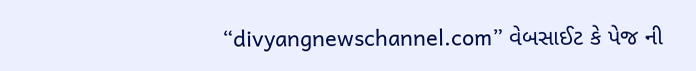“divyangnewschannel.com” વેબસાઈટ કે પેજ ની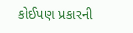કોઈપણ પ્રકારની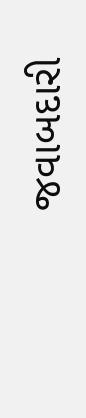જવાબદારી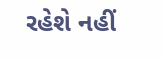રહેશે નહીં